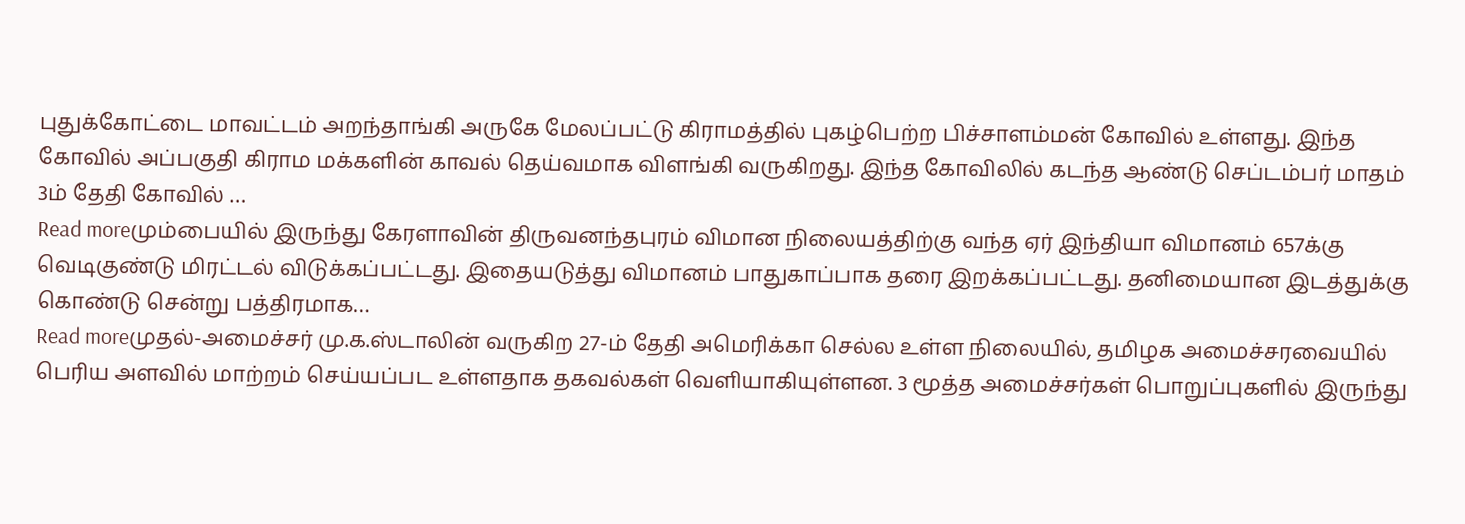புதுக்கோட்டை மாவட்டம் அறந்தாங்கி அருகே மேலப்பட்டு கிராமத்தில் புகழ்பெற்ற பிச்சாளம்மன் கோவில் உள்ளது. இந்த கோவில் அப்பகுதி கிராம மக்களின் காவல் தெய்வமாக விளங்கி வருகிறது. இந்த கோவிலில் கடந்த ஆண்டு செப்டம்பர் மாதம் 3ம் தேதி கோவில் …
Read moreமும்பையில் இருந்து கேரளாவின் திருவனந்தபுரம் விமான நிலையத்திற்கு வந்த ஏர் இந்தியா விமானம் 657க்கு வெடிகுண்டு மிரட்டல் விடுக்கப்பட்டது. இதையடுத்து விமானம் பாதுகாப்பாக தரை இறக்கப்பட்டது. தனிமையான இடத்துக்கு கொண்டு சென்று பத்திரமாக…
Read moreமுதல்-அமைச்சர் மு.க.ஸ்டாலின் வருகிற 27-ம் தேதி அமெரிக்கா செல்ல உள்ள நிலையில், தமிழக அமைச்சரவையில் பெரிய அளவில் மாற்றம் செய்யப்பட உள்ளதாக தகவல்கள் வெளியாகியுள்ளன. 3 மூத்த அமைச்சர்கள் பொறுப்புகளில் இருந்து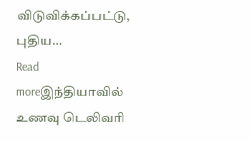விடுவிக்கப்பட்டு, புதிய…
Read moreஇந்தியாவில் உணவு டெலிவரி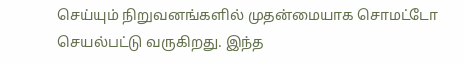செய்யும் நிறுவனங்களில் முதன்மையாக சொமட்டோ செயல்பட்டு வருகிறது. இந்த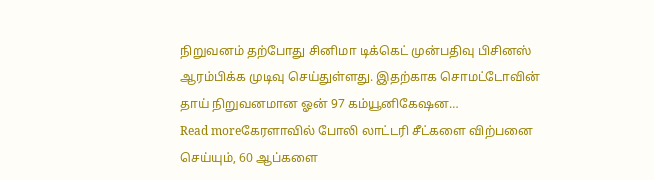நிறுவனம் தற்போது சினிமா டிக்கெட் முன்பதிவு பிசினஸ் ஆரம்பிக்க முடிவு செய்துள்ளது. இதற்காக சொமட்டோவின் தாய் நிறுவனமான ஓன் 97 கம்யூனிகேஷன…
Read moreகேரளாவில் போலி லாட்டரி சீட்களை விற்பனை செய்யும், 60 ஆப்களை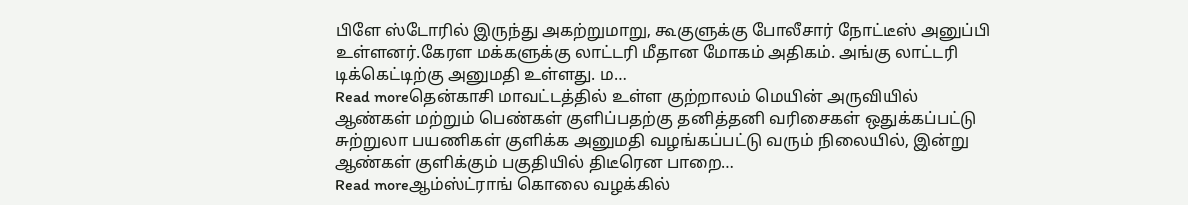பிளே ஸ்டோரில் இருந்து அகற்றுமாறு, கூகுளுக்கு போலீசார் நோட்டீஸ் அனுப்பி உள்ளனர்.கேரள மக்களுக்கு லாட்டரி மீதான மோகம் அதிகம். அங்கு லாட்டரி டிக்கெட்டிற்கு அனுமதி உள்ளது. ம…
Read moreதென்காசி மாவட்டத்தில் உள்ள குற்றாலம் மெயின் அருவியில் ஆண்கள் மற்றும் பெண்கள் குளிப்பதற்கு தனித்தனி வரிசைகள் ஒதுக்கப்பட்டு சுற்றுலா பயணிகள் குளிக்க அனுமதி வழங்கப்பட்டு வரும் நிலையில், இன்று ஆண்கள் குளிக்கும் பகுதியில் திடீரென பாறை…
Read moreஆம்ஸ்ட்ராங் கொலை வழக்கில்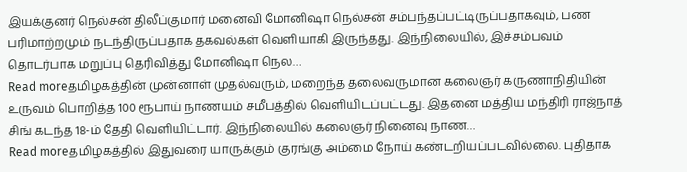இயக்குனர் நெல்சன் திலீப்குமார் மனைவி மோனிஷா நெல்சன் சம்பந்தப்பட்டிருப்பதாகவும், பண பரிமாற்றமும் நடந்திருப்பதாக தகவல்கள் வெளியாகி இருந்தது. இந்நிலையில், இச்சம்பவம் தொடர்பாக மறுப்பு தெரிவித்து மோனிஷா நெல…
Read moreதமிழகத்தின் முன்னாள் முதல்வரும், மறைந்த தலைவருமான கலைஞர் கருணாநிதியின் உருவம் பொறித்த 100 ரூபாய் நாணயம் சமீபத்தில் வெளியிடப்பட்டது. இதனை மத்திய மந்திரி ராஜ்நாத் சிங் கடந்த 18-ம் தேதி வெளியிட்டார். இந்நிலையில் கலைஞர் நினைவு நாண…
Read moreதமிழகத்தில் இதுவரை யாருக்கும் குரங்கு அம்மை நோய் கண்டறியப்படவில்லை. புதிதாக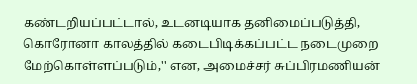கண்டறியப்பட்டால், உடனடியாக தனிமைப்படுத்தி, கொரோனா காலத்தில் கடைபிடிக்கப்பட்ட நடைமுறை மேற்கொள்ளப்படும்,'' என, அமைச்சர் சுப்பிரமணியன்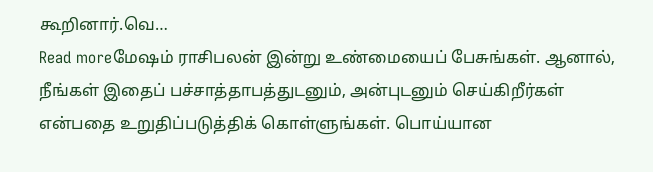கூறினார்.வெ…
Read moreமேஷம் ராசிபலன் இன்று உண்மையைப் பேசுங்கள். ஆனால், நீங்கள் இதைப் பச்சாத்தாபத்துடனும், அன்புடனும் செய்கிறீர்கள் என்பதை உறுதிப்படுத்திக் கொள்ளுங்கள். பொய்யான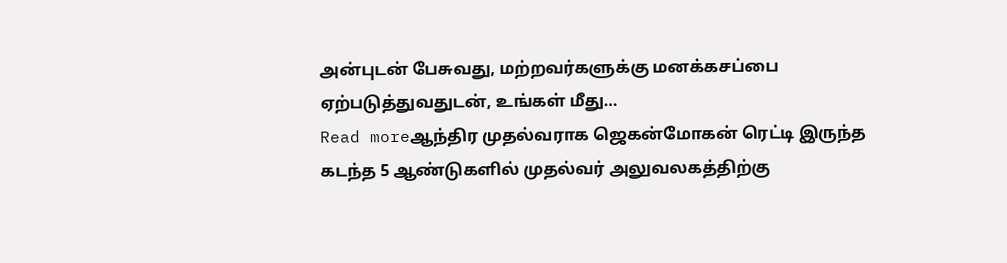அன்புடன் பேசுவது, மற்றவர்களுக்கு மனக்கசப்பை ஏற்படுத்துவதுடன், உங்கள் மீது…
Read moreஆந்திர முதல்வராக ஜெகன்மோகன் ரெட்டி இருந்த கடந்த 5 ஆண்டுகளில் முதல்வர் அலுவலகத்திற்கு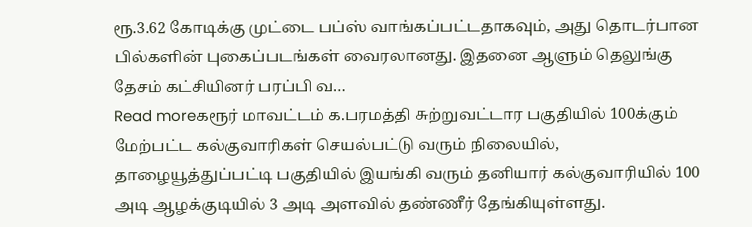ரூ.3.62 கோடிக்கு முட்டை பப்ஸ் வாங்கப்பட்டதாகவும், அது தொடர்பான பில்களின் புகைப்படங்கள் வைரலானது. இதனை ஆளும் தெலுங்கு தேசம் கட்சியினர் பரப்பி வ…
Read moreகரூர் மாவட்டம் க.பரமத்தி சுற்றுவட்டார பகுதியில் 100க்கும் மேற்பட்ட கல்குவாரிகள் செயல்பட்டு வரும் நிலையில், தாழையூத்துப்பட்டி பகுதியில் இயங்கி வரும் தனியார் கல்குவாரியில் 100 அடி ஆழக்குடியில் 3 அடி அளவில் தண்ணீர் தேங்கியுள்ளது.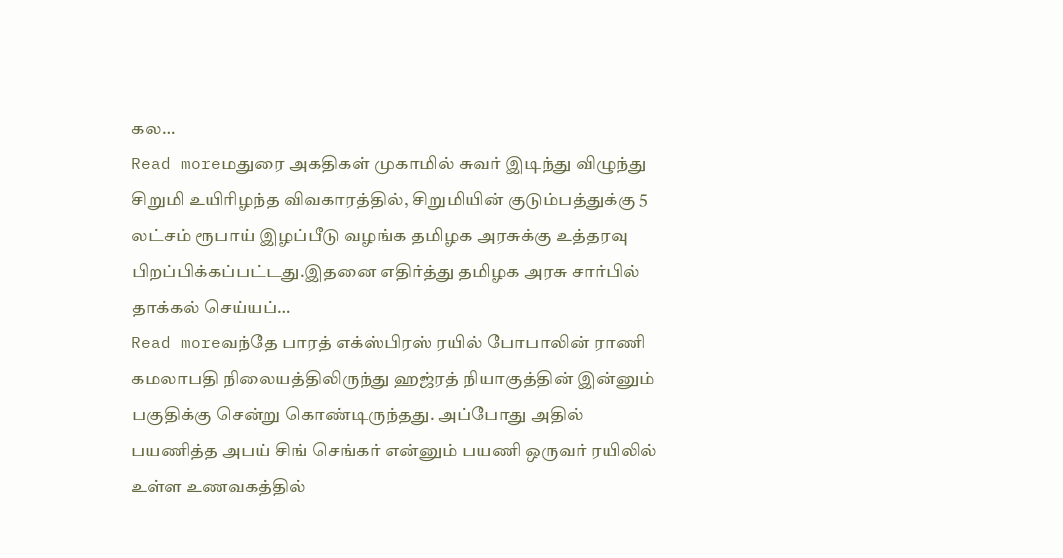கல…
Read moreமதுரை அகதிகள் முகாமில் சுவர் இடிந்து விழுந்து சிறுமி உயிரிழந்த விவகாரத்தில், சிறுமியின் குடும்பத்துக்கு 5 லட்சம் ரூபாய் இழப்பீடு வழங்க தமிழக அரசுக்கு உத்தரவு பிறப்பிக்கப்பட்டது.இதனை எதிர்த்து தமிழக அரசு சார்பில் தாக்கல் செய்யப்…
Read moreவந்தே பாரத் எக்ஸ்பிரஸ் ரயில் போபாலின் ராணி கமலாபதி நிலையத்திலிருந்து ஹஜ்ரத் நியாகுத்தின் இன்னும் பகுதிக்கு சென்று கொண்டிருந்தது. அப்போது அதில் பயணித்த அபய் சிங் செங்கர் என்னும் பயணி ஒருவர் ரயிலில் உள்ள உணவகத்தில்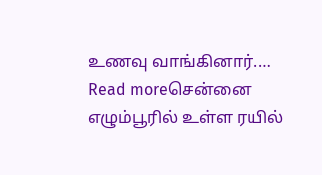உணவு வாங்கினார்.…
Read moreசென்னை எழும்பூரில் உள்ள ரயில்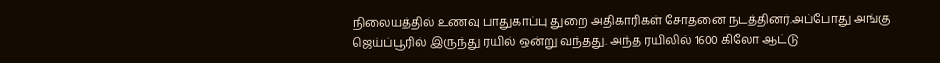நிலையத்தில் உணவு பாதுகாப்பு துறை அதிகாரிகள் சோதனை நடத்தினர்.அப்போது அங்கு ஜெய்ப்பூரில் இருந்து ரயில் ஒன்று வந்தது. அந்த ரயிலில் 1600 கிலோ ஆட்டு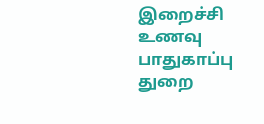இறைச்சி உணவு பாதுகாப்பு துறை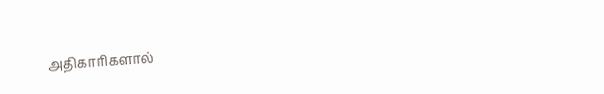அதிகாரிகளால்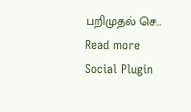பறிமுதல் செ…
Read more
Social Plugin